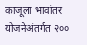काजूला भावांतर योजनेअंतर्गत २००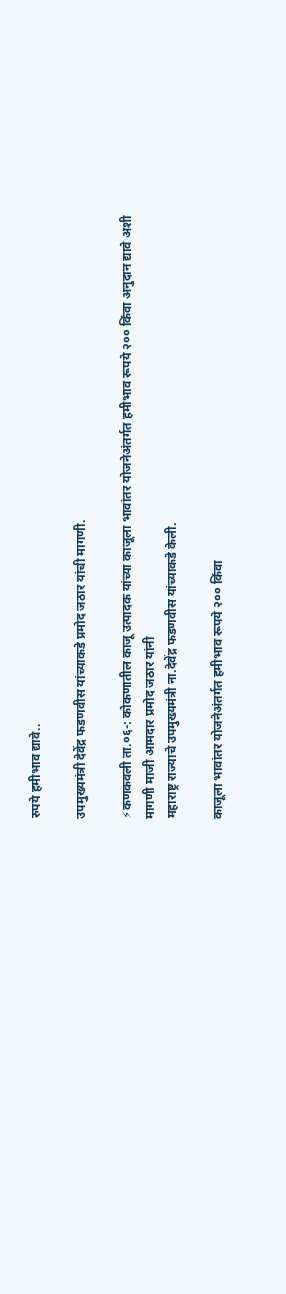रुपये हमीभाव द्यावे..

उपमुख्यमंत्री देवेंद्र फडणवीस यांच्याकडे प्रमोद जठार यांची मागणी.

⚡कणकवली ता.०६-: कोकणातील काजू उत्पादक यांच्या काजूला भावांतर योजनेअंतर्गत हमीभाव रूपये २०० किंवा अनुदान द्यावे अशी मागणी माजी आमदार प्रमोद जठार यांनी
महाराष्ट्र राज्याचे उपमुख्यमंत्री ना.देवेंद्र फडणवीस यांच्याकडे केली.

काजूला भावांतर योजनेअंतर्गत हमीभाव रूपये २०० किंवा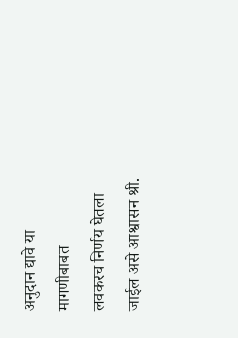अनुदान द्यावे या मागणीबाबत
लवकरच निर्णय घेतला जाईल असे आश्वासन श्री.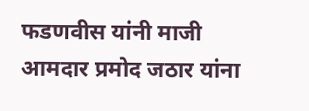फडणवीस यांनी माजी आमदार प्रमोद जठार यांना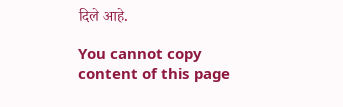दिले आहे.

You cannot copy content of this page